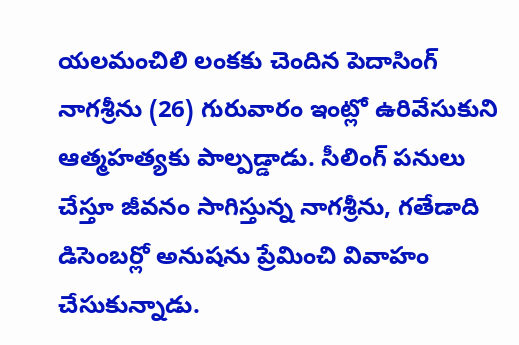యలమంచిలి లంకకు చెందిన పెదాసింగ్ నాగశ్రీను (26) గురువారం ఇంట్లో ఉరివేసుకుని ఆత్మహత్యకు పాల్పడ్డాడు. సీలింగ్ పనులు చేస్తూ జీవనం సాగిస్తున్న నాగశ్రీను, గతేడాది డిసెంబర్లో అనుషను ప్రేమించి వివాహం చేసుకున్నాడు.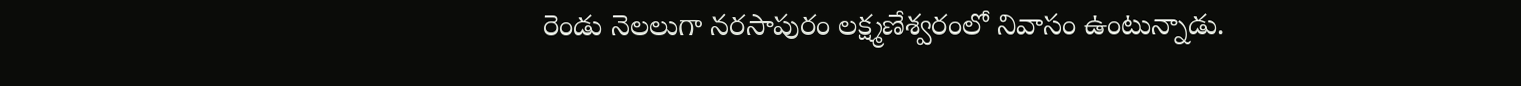రెండు నెలలుగా నరసాపురం లక్ష్మణేశ్వరంలో నివాసం ఉంటున్నాడు.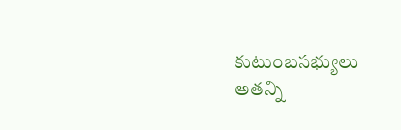కుటుంబసభ్యులు అతన్ని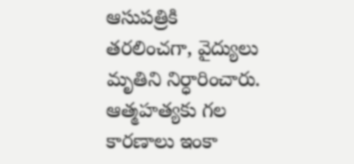ఆసుపత్రికి తరలించగా, వైద్యులు మృతిని నిర్ధారించారు. ఆత్మహత్యకు గల కారణాలు ఇంకా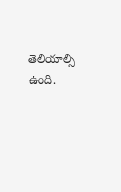తెలియాల్సి ఉంది.